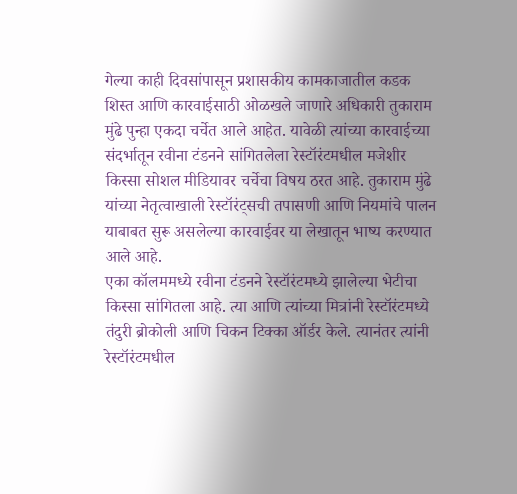गेल्या काही दिवसांपासून प्रशासकीय कामकाजातील कडक शिस्त आणि कारवाईसाठी ओळखले जाणारे अधिकारी तुकाराम मुंढे पुन्हा एकदा चर्चेत आले आहेत. यावेळी त्यांच्या कारवाईच्या संदर्भातून रवीना टंडनने सांगितलेला रेस्टॉरंटमधील मजेशीर किस्सा सोशल मीडियावर चर्चेचा विषय ठरत आहे. तुकाराम मुंढे यांच्या नेतृत्वाखाली रेस्टॉरंट्सची तपासणी आणि नियमांचे पालन याबाबत सुरू असलेल्या कारवाईवर या लेखातून भाष्य करण्यात आले आहे.
एका कॉलममध्ये रवीना टंडनने रेस्टॉरंटमध्ये झालेल्या भेटीचा किस्सा सांगितला आहे. त्या आणि त्यांच्या मित्रांनी रेस्टॉरंटमध्ये तंदुरी ब्रोकोली आणि चिकन टिक्का ऑर्डर केले. त्यानंतर त्यांनी रेस्टॉरंटमधील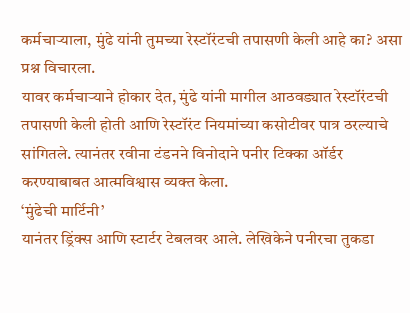कर्मचाऱ्याला, मुंढे यांनी तुमच्या रेस्टॉरंटची तपासणी केली आहे का? असा प्रश्न विचारला.
यावर कर्मचाऱ्याने होकार देत, मुंढे यांनी मागील आठवड्यात रेस्टॉरंटची तपासणी केली होती आणि रेस्टॉरंट नियमांच्या कसोटीवर पात्र ठरल्याचे सांगितले. त्यानंतर रवीना टंडनने विनोदाने पनीर टिक्का ऑर्डर करण्याबाबत आत्मविश्वास व्यक्त केला.
‘मुंढेची मार्टिनी’
यानंतर ड्रिंक्स आणि स्टार्टर टेबलवर आले. लेखिकेने पनीरचा तुकडा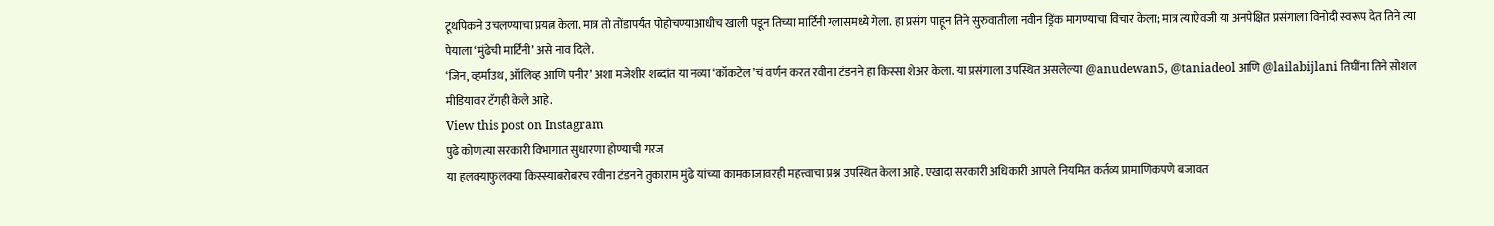टूथपिकने उचलण्याचा प्रयत्न केला. मात्र तो तोंडापर्यंत पोहोचण्याआधीच खाली पडून तिच्या मार्टिनी ग्लासमध्ये गेला. हा प्रसंग पाहून तिने सुरुवातीला नवीन ड्रिंक मागण्याचा विचार केला; मात्र त्याऐवजी या अनपेक्षित प्रसंगाला विनोदी स्वरूप देत तिने त्या पेयाला ‘मुंढेची मार्टिनी’ असे नाव दिले.
‘जिन, व्हर्माउथ, ऑलिव्ह आणि पनीर’ अशा मजेशीर शब्दांत या नव्या ‘कॉकटेल’चं वर्णन करत रवीना टंडनने हा किस्सा शेअर केला. या प्रसंगाला उपस्थित असलेल्या @anudewan5, @taniadeol आणि @lailabijlani तिघींना तिने सोशल मीडियावर टॅगही केले आहे.
View this post on Instagram
पुढे कोणत्या सरकारी विभागात सुधारणा होण्याची गरज
या हलक्याफुलक्या किस्स्याबरोबरच रवीना टंडनने तुकाराम मुंढे यांच्या कामकाजावरही महत्त्वाचा प्रश्न उपस्थित केला आहे. एखादा सरकारी अधिकारी आपले नियमित कर्तव्य प्रामाणिकपणे बजावत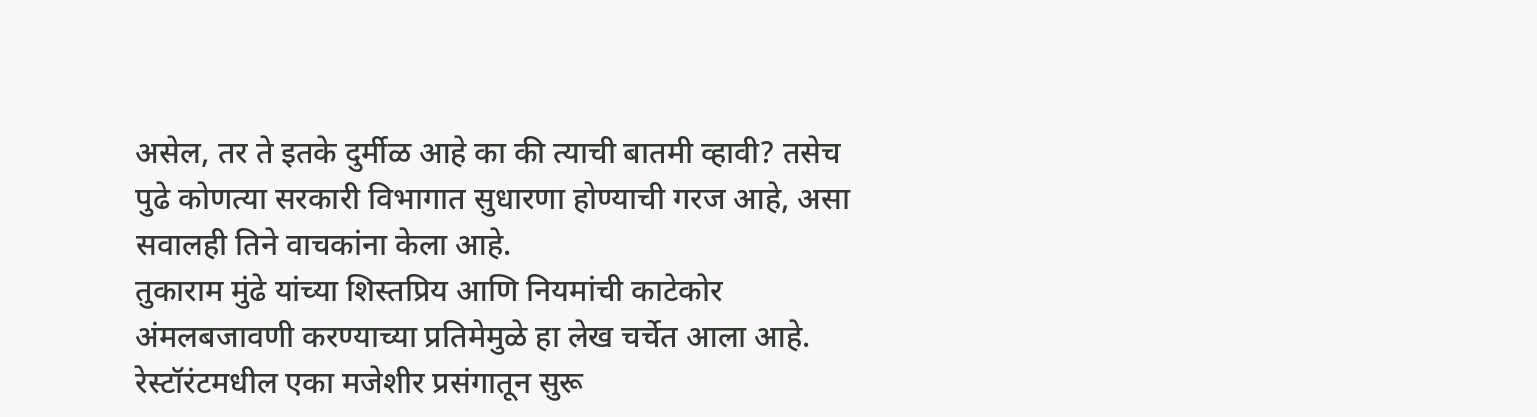असेल, तर ते इतके दुर्मीळ आहे का की त्याची बातमी व्हावी? तसेच पुढे कोणत्या सरकारी विभागात सुधारणा होण्याची गरज आहे, असा सवालही तिने वाचकांना केला आहे.
तुकाराम मुंढे यांच्या शिस्तप्रिय आणि नियमांची काटेकोर अंमलबजावणी करण्याच्या प्रतिमेमुळे हा लेख चर्चेत आला आहे. रेस्टॉरंटमधील एका मजेशीर प्रसंगातून सुरू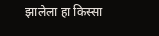झालेला हा किस्सा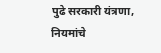पुढे सरकारी यंत्रणा, नियमांचे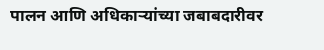पालन आणि अधिकाऱ्यांच्या जबाबदारीवर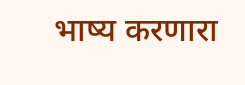भाष्य करणारा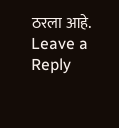ठरला आहे.
Leave a Reply